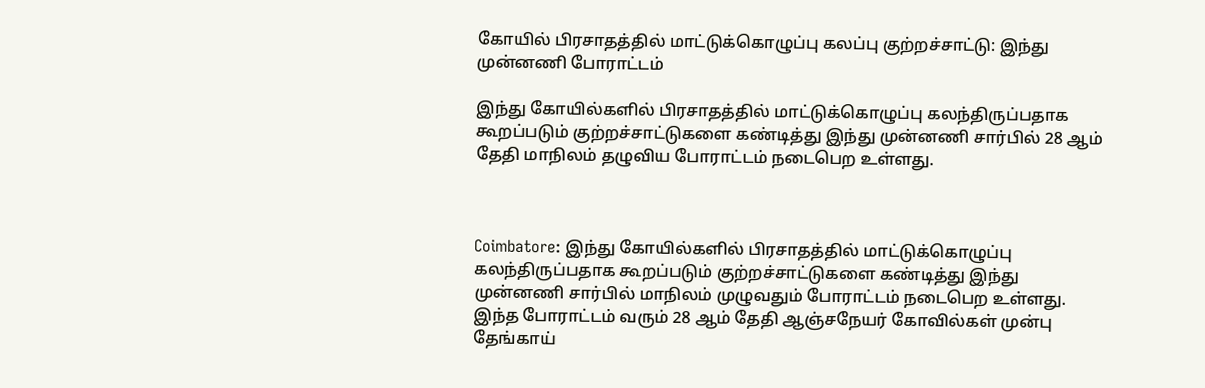கோயில் பிரசாதத்தில் மாட்டுக்கொழுப்பு கலப்பு குற்றச்சாட்டு: இந்து முன்னணி போராட்டம்

இந்து கோயில்களில் பிரசாதத்தில் மாட்டுக்கொழுப்பு கலந்திருப்பதாக கூறப்படும் குற்றச்சாட்டுகளை கண்டித்து இந்து முன்னணி சார்பில் 28 ஆம் தேதி மாநிலம் தழுவிய போராட்டம் நடைபெற உள்ளது.



Coimbatore: இந்து கோயில்களில் பிரசாதத்தில் மாட்டுக்கொழுப்பு கலந்திருப்பதாக கூறப்படும் குற்றச்சாட்டுகளை கண்டித்து இந்து முன்னணி சார்பில் மாநிலம் முழுவதும் போராட்டம் நடைபெற உள்ளது. இந்த போராட்டம் வரும் 28 ஆம் தேதி ஆஞ்சநேயர் கோவில்கள் முன்பு தேங்காய்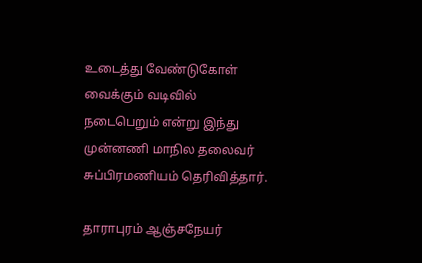உடைத்து வேண்டுகோள் வைக்கும் வடிவில் நடைபெறும் என்று இந்து முன்னணி மாநில தலைவர் சுப்பிரமணியம் தெரிவித்தார்.

தாராபுரம் ஆஞ்சநேயர்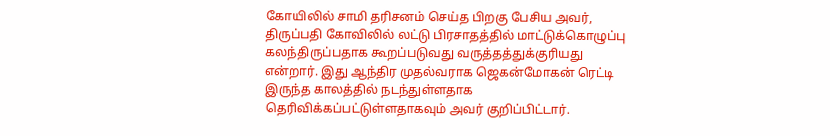கோயிலில் சாமி தரிசனம் செய்த பிறகு பேசிய அவர், திருப்பதி கோவிலில் லட்டு பிரசாதத்தில் மாட்டுக்கொழுப்பு கலந்திருப்பதாக கூறப்படுவது வருத்தத்துக்குரியது என்றார். இது ஆந்திர முதல்வராக ஜெகன்மோகன் ரெட்டி இருந்த காலத்தில் நடந்துள்ளதாக தெரிவிக்கப்பட்டுள்ளதாகவும் அவர் குறிப்பிட்டார்.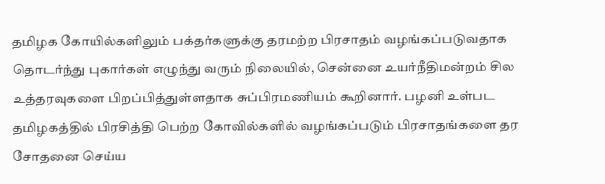தமிழக கோயில்களிலும் பக்தர்களுக்கு தரமற்ற பிரசாதம் வழங்கப்படுவதாக தொடர்ந்து புகார்கள் எழுந்து வரும் நிலையில், சென்னை உயர்நீதிமன்றம் சில உத்தரவுகளை பிறப்பித்துள்ளதாக சுப்பிரமணியம் கூறினார். பழனி உள்பட தமிழகத்தில் பிரசித்தி பெற்ற கோவில்களில் வழங்கப்படும் பிரசாதங்களை தர சோதனை செய்ய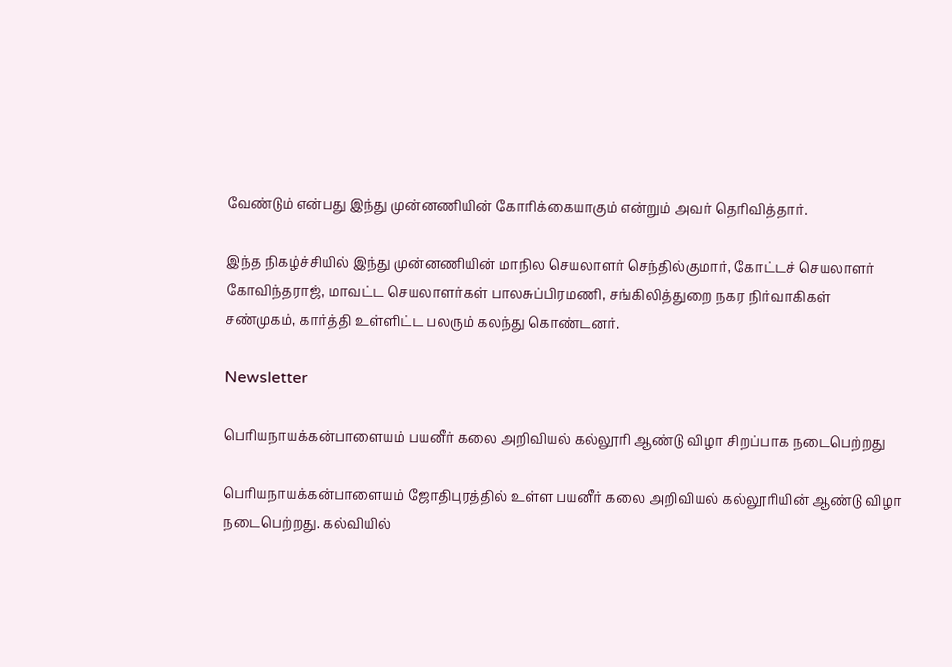வேண்டும் என்பது இந்து முன்னணியின் கோரிக்கையாகும் என்றும் அவர் தெரிவித்தார்.

இந்த நிகழ்ச்சியில் இந்து முன்னணியின் மாநில செயலாளர் செந்தில்குமார், கோட்டச் செயலாளர் கோவிந்தராஜ், மாவட்ட செயலாளர்கள் பாலசுப்பிரமணி, சங்கிலித்துறை நகர நிர்வாகிகள் சண்முகம், கார்த்தி உள்ளிட்ட பலரும் கலந்து கொண்டனர்.

Newsletter

பெரியநாயக்கன்பாளையம் பயனீர் கலை அறிவியல் கல்லூரி ஆண்டு விழா சிறப்பாக நடைபெற்றது

பெரியநாயக்கன்பாளையம் ஜோதிபுரத்தில் உள்ள பயனீர் கலை அறிவியல் கல்லூரியின் ஆண்டு விழா நடைபெற்றது. கல்வியில்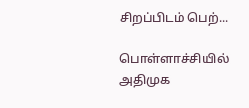சிறப்பிடம் பெற்...

பொள்ளாச்சியில் அதிமுக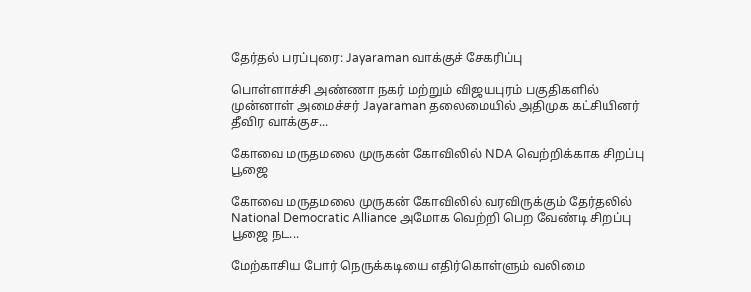தேர்தல் பரப்புரை: Jayaraman வாக்குச் சேகரிப்பு

பொள்ளாச்சி அண்ணா நகர் மற்றும் விஜயபுரம் பகுதிகளில் முன்னாள் அமைச்சர் Jayaraman தலைமையில் அதிமுக கட்சியினர் தீவிர வாக்குச...

கோவை மருதமலை முருகன் கோவிலில் NDA வெற்றிக்காக சிறப்பு பூஜை

கோவை மருதமலை முருகன் கோவிலில் வரவிருக்கும் தேர்தலில் National Democratic Alliance அமோக வெற்றி பெற வேண்டி சிறப்பு பூஜை நட...

மேற்காசிய போர் நெருக்கடியை எதிர்கொள்ளும் வலிமை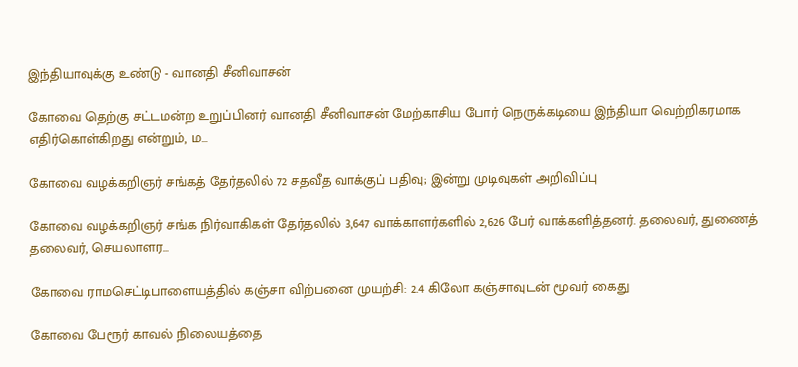இந்தியாவுக்கு உண்டு - வானதி சீனிவாசன்

கோவை தெற்கு சட்டமன்ற உறுப்பினர் வானதி சீனிவாசன் மேற்காசிய போர் நெருக்கடியை இந்தியா வெற்றிகரமாக எதிர்கொள்கிறது என்றும், ம...

கோவை வழக்கறிஞர் சங்கத் தேர்தலில் 72 சதவீத வாக்குப் பதிவு; இன்று முடிவுகள் அறிவிப்பு

கோவை வழக்கறிஞர் சங்க நிர்வாகிகள் தேர்தலில் 3,647 வாக்காளர்களில் 2,626 பேர் வாக்களித்தனர். தலைவர், துணைத் தலைவர், செயலாளர...

கோவை ராமசெட்டிபாளையத்தில் கஞ்சா விற்பனை முயற்சி: 2.4 கிலோ கஞ்சாவுடன் மூவர் கைது

கோவை பேரூர் காவல் நிலையத்தை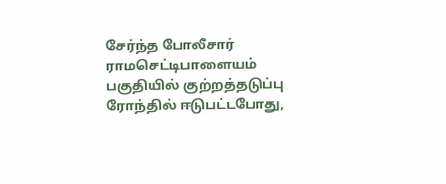சேர்ந்த போலீசார் ராமசெட்டிபாளையம் பகுதியில் குற்றத்தடுப்பு ரோந்தில் ஈடுபட்டபோது,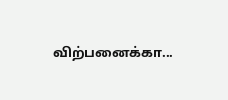விற்பனைக்கா...